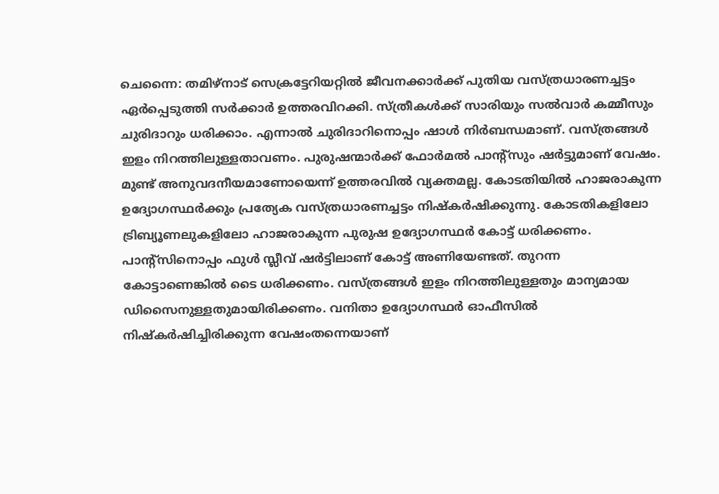ചെന്നൈ: തമിഴ്നാട് സെക്രട്ടേറിയറ്റിൽ ജീവനക്കാർക്ക് പുതിയ വസ്ത്രധാരണച്ചട്ടം ഏർപ്പെടുത്തി സർക്കാർ ഉത്തരവിറക്കി. സ്ത്രീകൾക്ക് സാരിയും സൽവാർ കമ്മീസും ചുരിദാറും ധരിക്കാം. എന്നാൽ ചുരിദാറിനൊപ്പം ഷാൾ നിർബന്ധമാണ്. വസ്ത്രങ്ങൾ ഇളം നിറത്തിലുള്ളതാവണം. പുരുഷന്മാർക്ക് ഫോർമൽ പാന്റ്സും ഷർട്ടുമാണ് വേഷം. മുണ്ട് അനുവദനീയമാണോയെന്ന് ഉത്തരവിൽ വ്യക്തമല്ല. കോടതിയിൽ ഹാജരാകുന്ന ഉദ്യോഗസ്ഥർക്കും പ്രത്യേക വസ്ത്രധാരണച്ചട്ടം നിഷ്കർഷിക്കുന്നു. കോടതികളിലോ ട്രിബ്യൂണലുകളിലോ ഹാജരാകുന്ന പുരുഷ ഉദ്യോഗസ്ഥർ കോട്ട് ധരിക്കണം. പാന്റ്സിനൊപ്പം ഫുൾ സ്ലീവ് ഷർട്ടിലാണ് കോട്ട് അണിയേണ്ടത്. തുറന്ന കോട്ടാണെങ്കിൽ ടൈ ധരിക്കണം. വസ്ത്രങ്ങൾ ഇളം നിറത്തിലുള്ളതും മാന്യമായ ഡിസൈനുള്ളതുമായിരിക്കണം. വനിതാ ഉദ്യോഗസ്ഥർ ഓഫീസിൽ നിഷ്കർഷിച്ചിരിക്കുന്ന വേഷംതന്നെയാണ്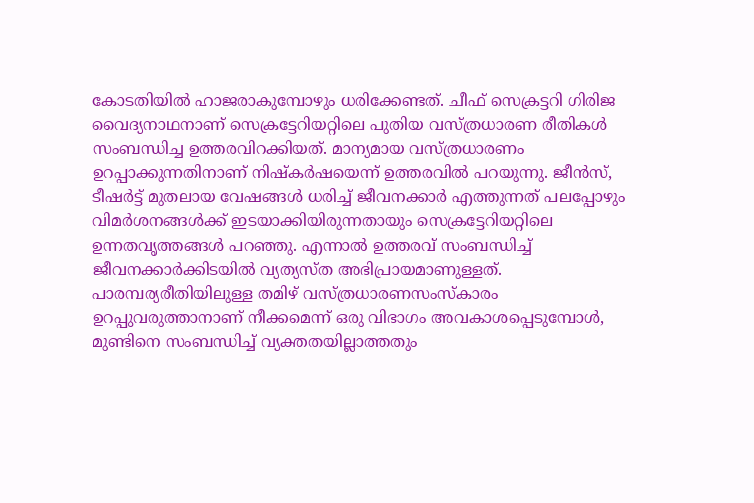കോടതിയിൽ ഹാജരാകുമ്പോഴും ധരിക്കേണ്ടത്. ചീഫ് സെക്രട്ടറി ഗിരിജ വൈദ്യനാഥനാണ് സെക്രട്ടേറിയറ്റിലെ പുതിയ വസ്ത്രധാരണ രീതികൾ സംബന്ധിച്ച ഉത്തരവിറക്കിയത്. മാന്യമായ വസ്ത്രധാരണം ഉറപ്പാക്കുന്നതിനാണ് നിഷ്കർഷയെന്ന് ഉത്തരവിൽ പറയുന്നു. ജീൻസ്, ടീഷർട്ട് മുതലായ വേഷങ്ങൾ ധരിച്ച് ജീവനക്കാർ എത്തുന്നത് പലപ്പോഴും വിമർശനങ്ങൾക്ക് ഇടയാക്കിയിരുന്നതായും സെക്രട്ടേറിയറ്റിലെ ഉന്നതവൃത്തങ്ങൾ പറഞ്ഞു. എന്നാൽ ഉത്തരവ് സംബന്ധിച്ച് ജീവനക്കാർക്കിടയിൽ വ്യത്യസ്ത അഭിപ്രായമാണുള്ളത്. പാരമ്പര്യരീതിയിലുള്ള തമിഴ് വസ്ത്രധാരണസംസ്കാരം ഉറപ്പുവരുത്താനാണ് നീക്കമെന്ന് ഒരു വിഭാഗം അവകാശപ്പെടുമ്പോൾ, മുണ്ടിനെ സംബന്ധിച്ച് വ്യക്തതയില്ലാത്തതും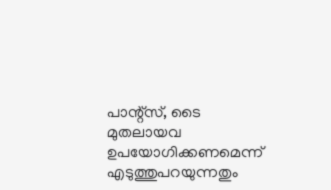പാന്റ്സ്, ടൈ മുതലായവ ഉപയോഗിക്കണമെന്ന് എടുത്തുപറയുന്നതും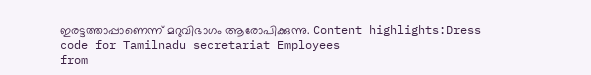ഇരട്ടത്താപ്പാണെന്ന് മറുവിഭാഗം ആരോപിക്കുന്നു. Content highlights:Dress code for Tamilnadu secretariat Employees
from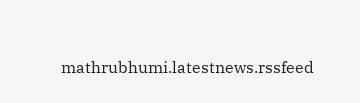mathrubhumi.latestnews.rssfeed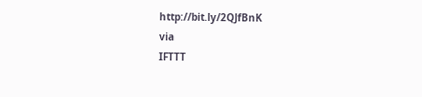http://bit.ly/2QJfBnK
via
IFTTT